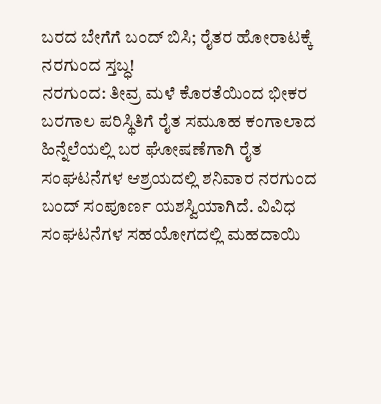ಬರದ ಬೇಗೆಗೆ ಬಂದ್ ಬಿಸಿ; ರೈತರ ಹೋರಾಟಕ್ಕೆ ನರಗುಂದ ಸ್ತಬ್ಧ!
ನರಗುಂದ: ತೀವ್ರ ಮಳೆ ಕೊರತೆಯಿಂದ ಭೀಕರ ಬರಗಾಲ ಪರಿಸ್ಥಿತಿಗೆ ರೈತ ಸಮೂಹ ಕಂಗಾಲಾದ ಹಿನ್ನೆಲೆಯಲ್ಲಿ ಬರ ಘೋಷಣೆಗಾಗಿ ರೈತ ಸಂಘಟನೆಗಳ ಆಶ್ರಯದಲ್ಲಿ ಶನಿವಾರ ನರಗುಂದ ಬಂದ್ ಸಂಪೂರ್ಣ ಯಶಸ್ವಿಯಾಗಿದೆ. ವಿವಿಧ ಸಂಘಟನೆಗಳ ಸಹಯೋಗದಲ್ಲಿ ಮಹದಾಯಿ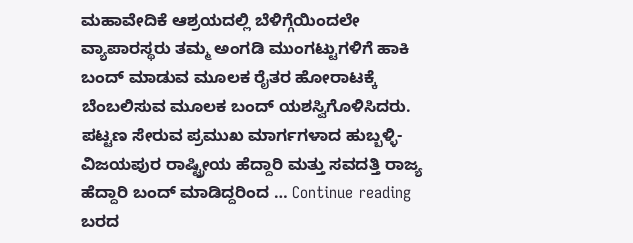ಮಹಾವೇದಿಕೆ ಆಶ್ರಯದಲ್ಲಿ ಬೆಳಿಗ್ಗೆಯಿಂದಲೇ ವ್ಯಾಪಾರಸ್ಥರು ತಮ್ಮ ಅಂಗಡಿ ಮುಂಗಟ್ಟುಗಳಿಗೆ ಹಾಕಿ ಬಂದ್ ಮಾಡುವ ಮೂಲಕ ರೈತರ ಹೋರಾಟಕ್ಕೆ ಬೆಂಬಲಿಸುವ ಮೂಲಕ ಬಂದ್ ಯಶಸ್ವಿಗೊಳಿಸಿದರು. ಪಟ್ಟಣ ಸೇರುವ ಪ್ರಮುಖ ಮಾರ್ಗಗಳಾದ ಹುಬ್ಬಳ್ಳಿ-ವಿಜಯಪುರ ರಾಷ್ಟ್ರೀಯ ಹೆದ್ದಾರಿ ಮತ್ತು ಸವದತ್ತಿ ರಾಜ್ಯ ಹೆದ್ದಾರಿ ಬಂದ್ ಮಾಡಿದ್ದರಿಂದ … Continue reading ಬರದ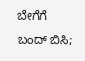ಬೇಗೆಗೆ ಬಂದ್ ಬಿಸಿ;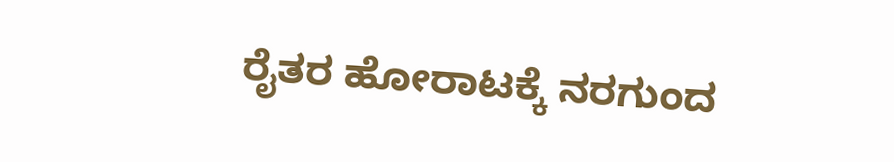ರೈತರ ಹೋರಾಟಕ್ಕೆ ನರಗುಂದ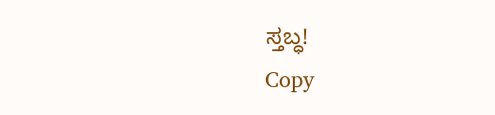ಸ್ತಬ್ಧ!
Copy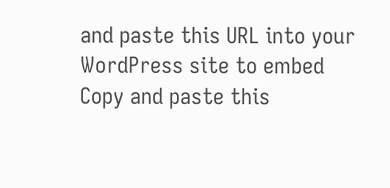and paste this URL into your WordPress site to embed
Copy and paste this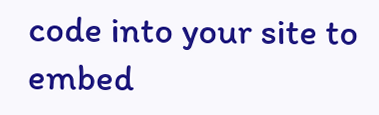code into your site to embed